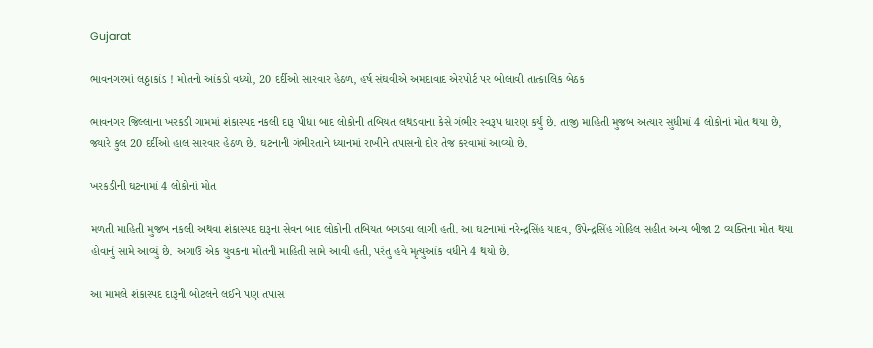Gujarat

ભાવનગરમાં લઠ્ઠાકાંડ ! મોતનો આંકડો વધ્યો, 20 દર્દીઓ સારવાર હેઠળ, હર્ષ સંઘવીએ અમદાવાદ એરપોર્ટ પર બોલાવી તાત્કાલિક બેઠક

ભાવનગર જિલ્લાના ખરકડી ગામમાં શંકાસ્પદ નકલી દારૂ પીધા બાદ લોકોની તબિયત લથડવાના કેસે ગંભીર સ્વરૂપ ધારણ કર્યું છે. તાજી માહિતી મુજબ અત્યાર સુધીમાં 4 લોકોનાં મોત થયા છે, જ્યારે કુલ 20 દર્દીઓ હાલ સારવાર હેઠળ છે. ઘટનાની ગંભીરતાને ધ્યાનમાં રાખીને તપાસનો દોર તેજ કરવામાં આવ્યો છે.

ખરકડીની ઘટનામાં 4 લોકોનાં મોત

મળતી માહિતી મુજબ નકલી અથવા શંકાસ્પદ દારૂના સેવન બાદ લોકોની તબિયત બગડવા લાગી હતી. આ ઘટનામાં નરેન્દ્રસિંહ યાદવ, ઉપેન્દ્રસિંહ ગોહિલ સહીત અન્ય બીજા 2 વ્યક્તિના મોત થયા હોવાનું સામે આવ્યું છે. અગાઉ એક યુવકના મોતની માહિતી સામે આવી હતી, પરંતુ હવે મૃત્યુઆંક વધીને 4 થયો છે.

આ મામલે શંકાસ્પદ દારૂની બોટલને લઈને પણ તપાસ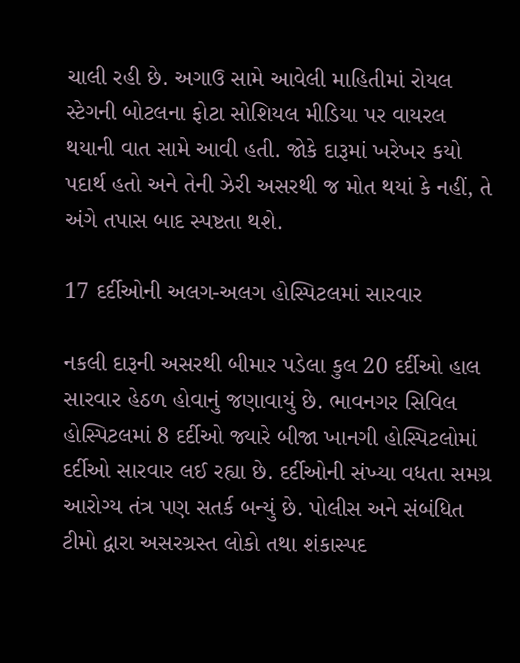ચાલી રહી છે. અગાઉ સામે આવેલી માહિતીમાં રોયલ સ્ટેગની બોટલના ફોટા સોશિયલ મીડિયા પર વાયરલ થયાની વાત સામે આવી હતી. જોકે દારૂમાં ખરેખર કયો પદાર્થ હતો અને તેની ઝેરી અસરથી જ મોત થયાં કે નહીં, તે અંગે તપાસ બાદ સ્પષ્ટતા થશે.

17 દર્દીઓની અલગ-અલગ હોસ્પિટલમાં સારવાર

નકલી દારૂની અસરથી બીમાર પડેલા કુલ 20 દર્દીઓ હાલ સારવાર હેઠળ હોવાનું જણાવાયું છે. ભાવનગર સિવિલ હોસ્પિટલમાં 8 દર્દીઓ જ્યારે બીજા ખાનગી હોસ્પિટલોમાં દર્દીઓ સારવાર લઈ રહ્યા છે. દર્દીઓની સંખ્યા વધતા સમગ્ર આરોગ્ય તંત્ર પણ સતર્ક બન્યું છે. પોલીસ અને સંબંધિત ટીમો દ્વારા અસરગ્રસ્ત લોકો તથા શંકાસ્પદ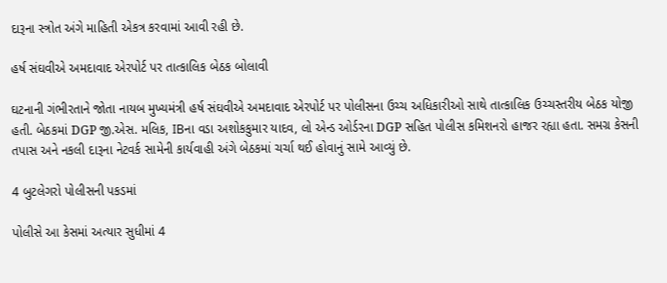દારૂના સ્ત્રોત અંગે માહિતી એકત્ર કરવામાં આવી રહી છે.

હર્ષ સંઘવીએ અમદાવાદ એરપોર્ટ પર તાત્કાલિક બેઠક બોલાવી

ઘટનાની ગંભીરતાને જોતા નાયબ મુખ્યમંત્રી હર્ષ સંઘવીએ અમદાવાદ એરપોર્ટ પર પોલીસના ઉચ્ચ અધિકારીઓ સાથે તાત્કાલિક ઉચ્ચસ્તરીય બેઠક યોજી હતી. બેઠકમાં DGP જી.એસ. મલિક, IBના વડા અશોકકુમાર યાદવ, લો એન્ડ ઓર્ડરના DGP સહિત પોલીસ કમિશનરો હાજર રહ્યા હતા. સમગ્ર કેસની તપાસ અને નકલી દારૂના નેટવર્ક સામેની કાર્યવાહી અંગે બેઠકમાં ચર્ચા થઈ હોવાનું સામે આવ્યું છે.

4 બુટલેગરો પોલીસની પકડમાં

પોલીસે આ કેસમાં અત્યાર સુધીમાં 4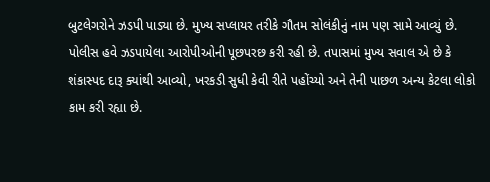બુટલેગરોને ઝડપી પાડ્યા છે. મુખ્ય સપ્લાયર તરીકે ગૌતમ સોલંકીનું નામ પણ સામે આવ્યું છે. પોલીસ હવે ઝડપાયેલા આરોપીઓની પૂછપરછ કરી રહી છે. તપાસમાં મુખ્ય સવાલ એ છે કે શંકાસ્પદ દારૂ ક્યાંથી આવ્યો, ખરકડી સુધી કેવી રીતે પહોંચ્યો અને તેની પાછળ અન્ય કેટલા લોકો કામ કરી રહ્યા છે.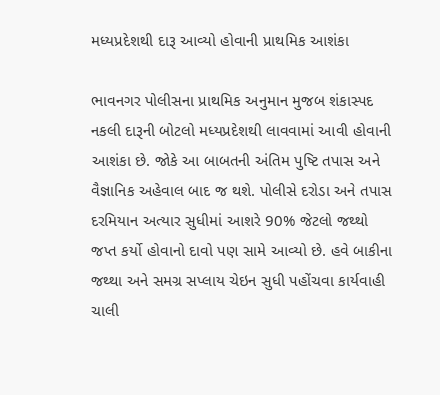મધ્યપ્રદેશથી દારૂ આવ્યો હોવાની પ્રાથમિક આશંકા

ભાવનગર પોલીસના પ્રાથમિક અનુમાન મુજબ શંકાસ્પદ નકલી દારૂની બોટલો મધ્યપ્રદેશથી લાવવામાં આવી હોવાની આશંકા છે. જોકે આ બાબતની અંતિમ પુષ્ટિ તપાસ અને વૈજ્ઞાનિક અહેવાલ બાદ જ થશે. પોલીસે દરોડા અને તપાસ દરમિયાન અત્યાર સુધીમાં આશરે 90% જેટલો જથ્થો જપ્ત કર્યો હોવાનો દાવો પણ સામે આવ્યો છે. હવે બાકીના જથ્થા અને સમગ્ર સપ્લાય ચેઇન સુધી પહોંચવા કાર્યવાહી ચાલી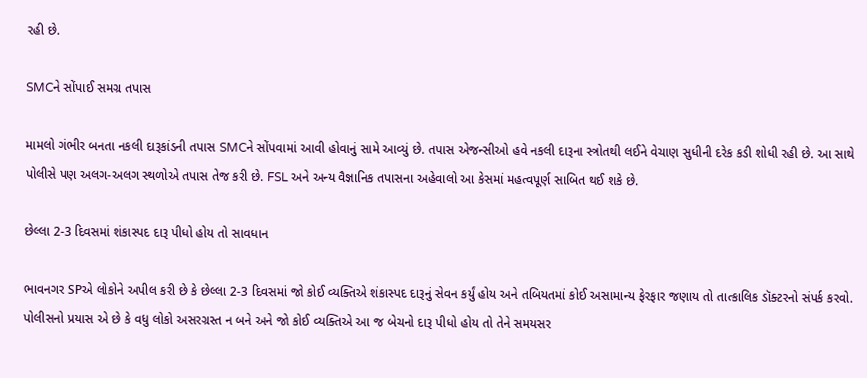રહી છે.

SMCને સોંપાઈ સમગ્ર તપાસ

મામલો ગંભીર બનતા નકલી દારૂકાંડની તપાસ SMCને સોંપવામાં આવી હોવાનું સામે આવ્યું છે. તપાસ એજન્સીઓ હવે નકલી દારૂના સ્ત્રોતથી લઈને વેચાણ સુધીની દરેક કડી શોધી રહી છે. આ સાથે પોલીસે પણ અલગ-અલગ સ્થળોએ તપાસ તેજ કરી છે. FSL અને અન્ય વૈજ્ઞાનિક તપાસના અહેવાલો આ કેસમાં મહત્વપૂર્ણ સાબિત થઈ શકે છે.

છેલ્લા 2-3 દિવસમાં શંકાસ્પદ દારૂ પીધો હોય તો સાવધાન

ભાવનગર SPએ લોકોને અપીલ કરી છે કે છેલ્લા 2-3 દિવસમાં જો કોઈ વ્યક્તિએ શંકાસ્પદ દારૂનું સેવન કર્યું હોય અને તબિયતમાં કોઈ અસામાન્ય ફેરફાર જણાય તો તાત્કાલિક ડૉક્ટરનો સંપર્ક કરવો. પોલીસનો પ્રયાસ એ છે કે વધુ લોકો અસરગ્રસ્ત ન બને અને જો કોઈ વ્યક્તિએ આ જ બેચનો દારૂ પીધો હોય તો તેને સમયસર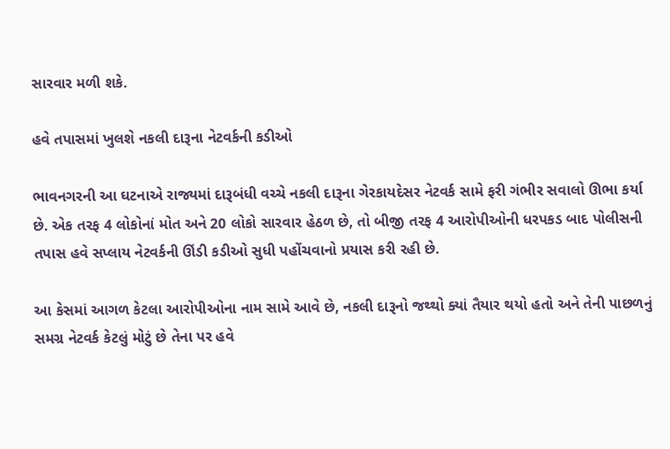સારવાર મળી શકે.

હવે તપાસમાં ખુલશે નકલી દારૂના નેટવર્કની કડીઓ

ભાવનગરની આ ઘટનાએ રાજ્યમાં દારૂબંધી વચ્ચે નકલી દારૂના ગેરકાયદેસર નેટવર્ક સામે ફરી ગંભીર સવાલો ઊભા કર્યા છે. એક તરફ 4 લોકોનાં મોત અને 20 લોકો સારવાર હેઠળ છે, તો બીજી તરફ 4 આરોપીઓની ધરપકડ બાદ પોલીસની તપાસ હવે સપ્લાય નેટવર્કની ઊંડી કડીઓ સુધી પહોંચવાનો પ્રયાસ કરી રહી છે.

આ કેસમાં આગળ કેટલા આરોપીઓના નામ સામે આવે છે, નકલી દારૂનો જથ્થો ક્યાં તૈયાર થયો હતો અને તેની પાછળનું સમગ્ર નેટવર્ક કેટલું મોટું છે તેના પર હવે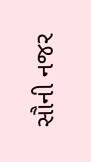સૌની નજર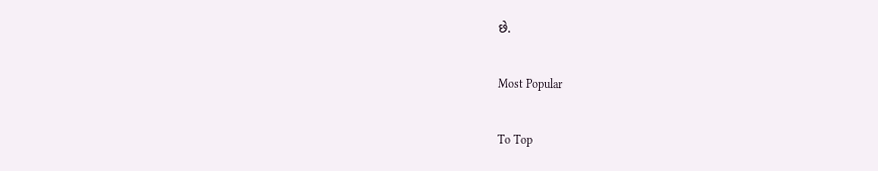છે.

Most Popular

To Top